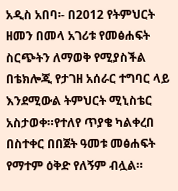አዲስ አበባ፡- በ2012 የትምህርት ዘመን በመላ አገሪቱ የመፅሐፍት ስርጭትን ለማወቅ የሚያስችል በቴክሎጂ የታገዘ አሰራር ተግባር ላይ እንደሚውል ትምህርት ሚኒስቴር አስታወቀ።የተለየ ጥያቄ ካልቀረበ በስተቀር በበጀት ዓመቱ መፅሐፍት የማተም ዕቅድ የለኝም ብሏል።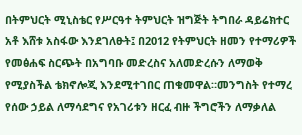በትምህርት ሚኒስቴር የሥርዓተ ትምህርት ዝግጅት ትግበራ ዳይሬክተር አቶ እሸቱ አስፋው እንደገለፁት፤ በ2012 የትምህርት ዘመን የተማሪዎች የመፅሐፍ ስርጭት በአግባቡ መድረስና አለመድረሱን ለማወቅ የሚያስችል ቴክኖሎጂ እንደሚተገበር ጠቁመዋል።መንግስት የተማረ የሰው ኃይል ለማሳደግና የአገሪቱን ዘርፈ ብዙ ችግሮችን ለማቃለል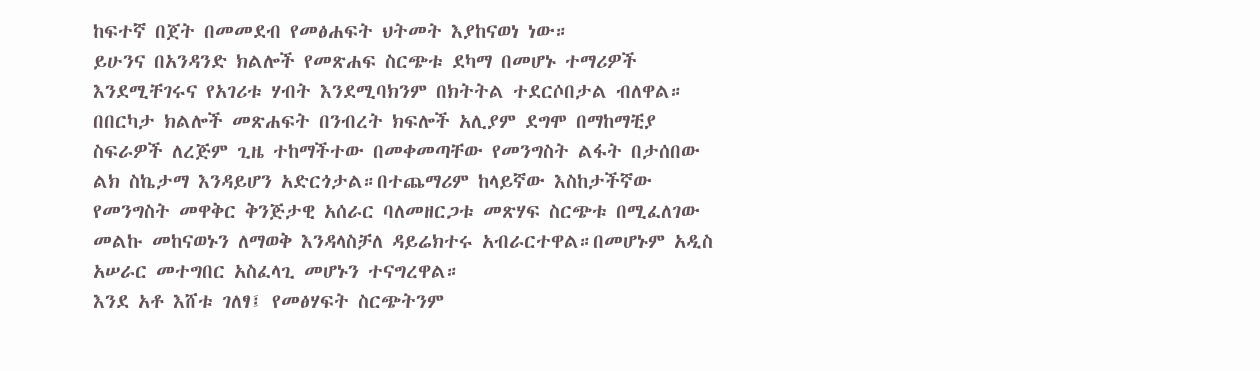ከፍተኛ በጀት በመመደብ የመፅሐፍት ህትመት እያከናወነ ነው።
ይሁንና በአንዳንድ ክልሎች የመጽሐፍ ስርጭቱ ደካማ በመሆኑ ተማሪዎች እንደሚቸገሩና የአገሪቱ ሃብት እንደሚባክንም በክትትል ተደርሶበታል ብለዋል።
በበርካታ ክልሎች መጽሐፍት በንብረት ክፍሎች አሊያም ደግሞ በማከማቺያ ስፍራዎች ለረጅም ጊዜ ተከማችተው በመቀመጣቸው የመንግስት ልፋት በታሰበው ልክ ስኬታማ እንዳይሆን አድርጎታል።በተጨማሪም ከላይኛው እስከታችኛው የመንግስት መዋቅር ቅንጅታዊ አሰራር ባለመዘርጋቱ መጽሃፍ ስርጭቱ በሚፈለገው መልኩ መከናወኑን ለማወቅ እንዳላስቻለ ዳይሬክተሩ አብራርተዋል።በመሆኑም አዲስ አሠራር መተግበር አስፈላጊ መሆኑን ተናግረዋል።
እንደ አቶ እሸቱ ገለፃ፤ የመፅሃፍት ስርጭትንም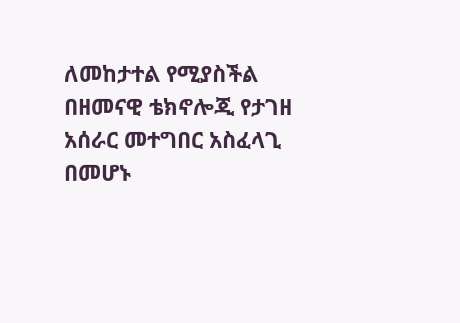ለመከታተል የሚያስችል በዘመናዊ ቴክኖሎጂ የታገዘ አሰራር መተግበር አስፈላጊ በመሆኑ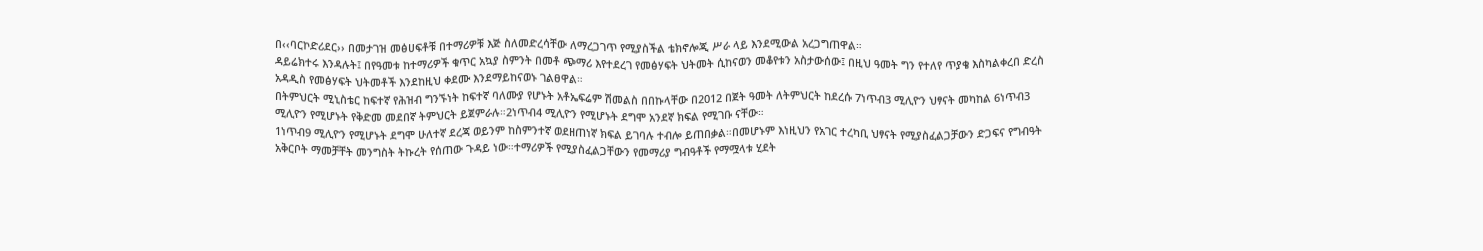በ‹‹ባርኮድሪደር›› በመታገዝ መፅሀፍቶቹ በተማሪዎቹ እጅ ስለመድረሳቸው ለማረጋገጥ የሚያስችል ቴክኖሎጂ ሥራ ላይ እንደሚውል አረጋግጠዋል።
ዳይሬክተሩ እንዳሉት፤ በየዓመቱ ከተማሪዎች ቁጥር አኳያ ስምንት በመቶ ጭማሪ እየተደረገ የመፅሃፍት ህትመት ሲከናወን መቆየቱን አስታውሰው፤ በዚህ ዓመት ግን የተለየ ጥያቄ እስካልቀረበ ድረስ አዳዲስ የመፅሃፍት ህትመቶች እንደከዚህ ቀደሙ እንደማይከናወኑ ገልፀዋል።
በትምህርት ሚኒስቴር ከፍተኛ የሕዝብ ግንኙነት ከፍተኛ ባለሙያ የሆኑት አቶኤፍሬም ሽመልስ በበኩላቸው በ2012 በጀት ዓመት ለትምህርት ከደረሱ 7ነጥብ3 ሚሊዮን ህፃናት መካከል 6ነጥብ3 ሚሊዮን የሚሆኑት የቅድመ መደበኛ ትምህርት ይጀምራሉ።2ነጥብ4 ሚሊዮን የሚሆኑት ደግሞ አንደኛ ክፍል የሚገቡ ናቸው።
1ነጥብ9 ሚሊዮን የሚሆኑት ደግሞ ሁለተኛ ደረጃ ወይንም ከስምንተኛ ወደዘጠነኛ ክፍል ይገባሉ ተብሎ ይጠበቃል።በመሆኑም እነዚህን የአገር ተረካቢ ህፃናት የሚያስፈልጋቻውን ድጋፍና የግብዓት አቅርቦት ማመቻቸት መንግስት ትኩረት የሰጠው ጉዳይ ነው።ተማሪዎች የሚያስፈልጋቸውን የመማሪያ ግብዓቶች የማሟላቱ ሂደት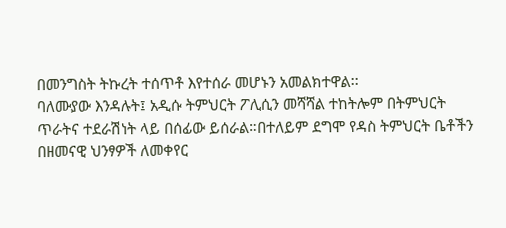በመንግስት ትኩረት ተሰጥቶ እየተሰራ መሆኑን አመልክተዋል፡፡
ባለሙያው እንዳሉት፤ አዲሱ ትምህርት ፖሊሲን መሻሻል ተከትሎም በትምህርት ጥራትና ተደራሽነት ላይ በሰፊው ይሰራል።በተለይም ደግሞ የዳስ ትምህርት ቤቶችን በዘመናዊ ህንፃዎች ለመቀየር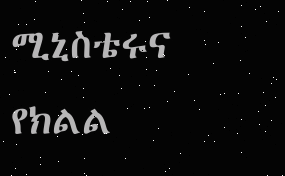ሚኒስቴሩና የክልል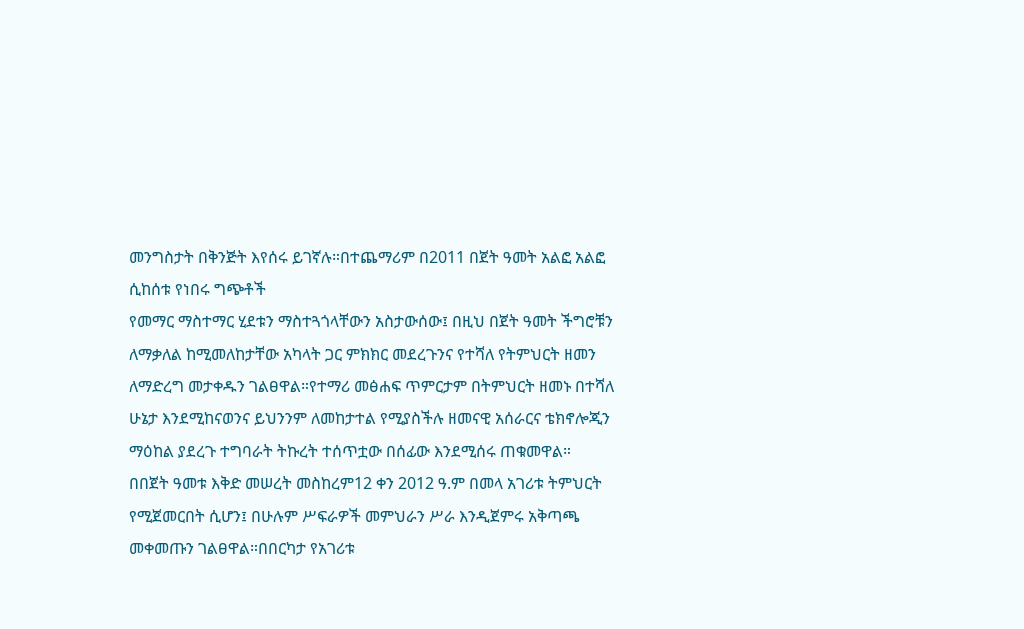መንግስታት በቅንጅት እየሰሩ ይገኛሉ።በተጨማሪም በ2011 በጀት ዓመት አልፎ አልፎ ሲከሰቱ የነበሩ ግጭቶች
የመማር ማስተማር ሂደቱን ማስተጓጎላቸውን አስታውሰው፤ በዚህ በጀት ዓመት ችግሮቹን ለማቃለል ከሚመለከታቸው አካላት ጋር ምክክር መደረጉንና የተሻለ የትምህርት ዘመን ለማድረግ መታቀዱን ገልፀዋል።የተማሪ መፅሐፍ ጥምርታም በትምህርት ዘመኑ በተሻለ ሁኔታ እንደሚከናወንና ይህንንም ለመከታተል የሚያስችሉ ዘመናዊ አሰራርና ቴክኖሎጂን ማዕከል ያደረጉ ተግባራት ትኩረት ተሰጥቷው በሰፊው እንደሚሰሩ ጠቁመዋል።
በበጀት ዓመቱ እቅድ መሠረት መስከረም12 ቀን 2012 ዓ.ም በመላ አገሪቱ ትምህርት የሚጀመርበት ሲሆን፤ በሁሉም ሥፍራዎች መምህራን ሥራ እንዲጀምሩ አቅጣጫ መቀመጡን ገልፀዋል።በበርካታ የአገሪቱ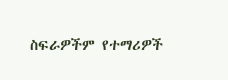ስፍራዎችም የተማሪዎች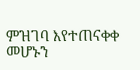ምዝገባ እየተጠናቀቀ መሆኑን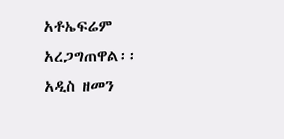አቶኤፍሬም አረጋግጠዋል፡፡
አዲስ ዘመን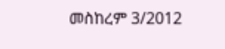መስከረም 3/2012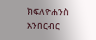ክፍለዮሐንስ አንበርብር